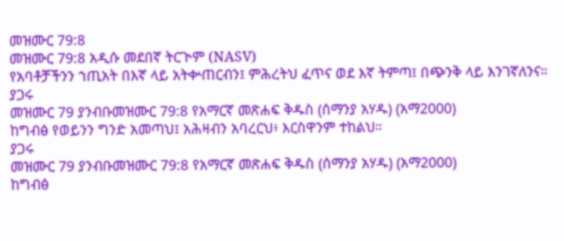መዝሙር 79:8
መዝሙር 79:8 አዲሱ መደበኛ ትርጒም (NASV)
የአባቶቻችንን ኀጢአት በእኛ ላይ አትቍጠርብን፤ ምሕረትህ ፈጥና ወደ እኛ ትምጣ፤ በጭንቅ ላይ እንገኛለንና።
ያጋሩ
መዝሙር 79 ያንብቡመዝሙር 79:8 የአማርኛ መጽሐፍ ቅዱስ (ሰማንያ አሃዱ) (አማ2000)
ከግብፅ የወይንን ግንድ አመጣህ፤ አሕዛብን አባረርህ፥ እርስዋንም ተከልህ።
ያጋሩ
መዝሙር 79 ያንብቡመዝሙር 79:8 የአማርኛ መጽሐፍ ቅዱስ (ሰማንያ አሃዱ) (አማ2000)
ከግብፅ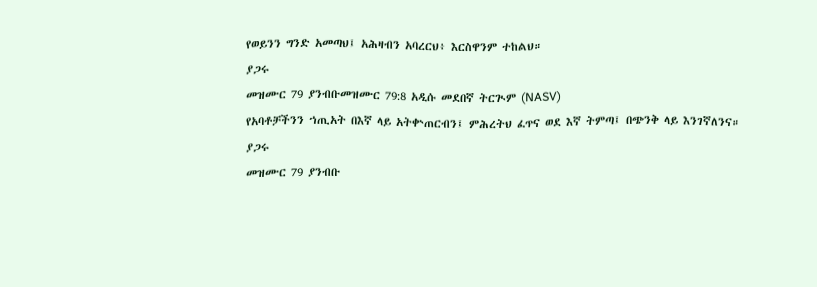የወይንን ግንድ አመጣህ፤ አሕዛብን አባረርህ፥ እርስዋንም ተከልህ።
ያጋሩ
መዝሙር 79 ያንብቡመዝሙር 79:8 አዲሱ መደበኛ ትርጒም (NASV)
የአባቶቻችንን ኀጢአት በእኛ ላይ አትቍጠርብን፤ ምሕረትህ ፈጥና ወደ እኛ ትምጣ፤ በጭንቅ ላይ እንገኛለንና።
ያጋሩ
መዝሙር 79 ያንብቡ